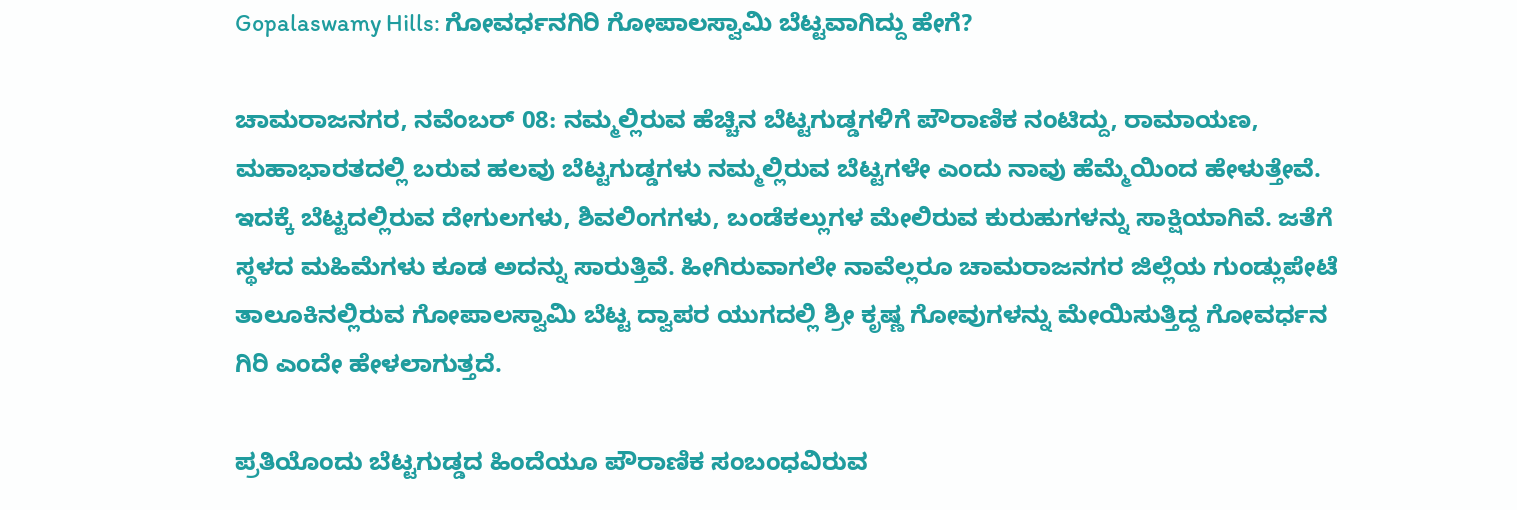Gopalaswamy Hills: ಗೋವರ್ಧನಗಿರಿ ಗೋಪಾಲಸ್ವಾಮಿ ಬೆಟ್ಟವಾಗಿದ್ದು ಹೇಗೆ?

ಚಾಮರಾಜನಗರ, ನವೆಂಬರ್‌ 08: ನಮ್ಮಲ್ಲಿರುವ ಹೆಚ್ಚಿನ ಬೆಟ್ಟಗುಡ್ಡಗಳಿಗೆ ಪೌರಾಣಿಕ ನಂಟಿದ್ದು, ರಾಮಾಯಣ, ಮಹಾಭಾರತದಲ್ಲಿ ಬರುವ ಹಲವು ಬೆಟ್ಟಗುಡ್ಡಗಳು ನಮ್ಮಲ್ಲಿರುವ ಬೆಟ್ಟಗಳೇ ಎಂದು ನಾವು ಹೆಮ್ಮೆಯಿಂದ ಹೇಳುತ್ತೇವೆ. ಇದಕ್ಕೆ ಬೆಟ್ಟದಲ್ಲಿರುವ ದೇಗುಲಗಳು, ಶಿವಲಿಂಗಗಳು, ಬಂಡೆಕಲ್ಲುಗಳ ಮೇಲಿರುವ ಕುರುಹುಗಳನ್ನು ಸಾಕ್ಷಿಯಾಗಿವೆ. ಜತೆಗೆ ಸ್ಥಳದ ಮಹಿಮೆಗಳು ಕೂಡ ಅದನ್ನು ಸಾರುತ್ತಿವೆ. ಹೀಗಿರುವಾಗಲೇ ನಾವೆಲ್ಲರೂ ಚಾಮರಾಜನಗರ ಜಿಲ್ಲೆಯ ಗುಂಡ್ಲುಪೇಟೆ ತಾಲೂಕಿನಲ್ಲಿರುವ ಗೋಪಾಲಸ್ವಾಮಿ ಬೆಟ್ಟ ದ್ವಾಪರ ಯುಗದಲ್ಲಿ ಶ್ರೀ ಕೃಷ್ಣ ಗೋವುಗಳನ್ನು ಮೇಯಿಸುತ್ತಿದ್ದ ಗೋವರ್ಧನ ಗಿರಿ ಎಂದೇ ಹೇಳಲಾಗುತ್ತದೆ.

ಪ್ರತಿಯೊಂದು ಬೆಟ್ಟಗುಡ್ಡದ ಹಿಂದೆಯೂ ಪೌರಾಣಿಕ ಸಂಬಂಧವಿರುವ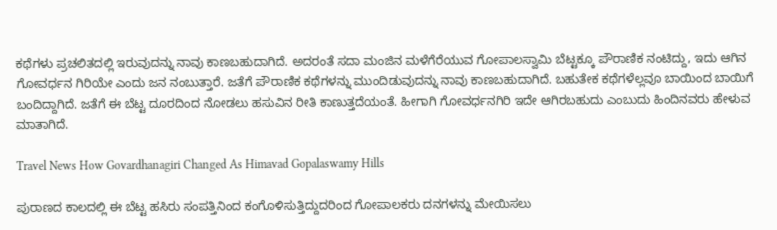ಕಥೆಗಳು ಪ್ರಚಲಿತದಲ್ಲಿ ಇರುವುದನ್ನು ನಾವು ಕಾಣಬಹುದಾಗಿದೆ. ಅದರಂತೆ ಸದಾ ಮಂಜಿನ ಮಳೆಗೆರೆಯುವ ಗೋಪಾಲಸ್ವಾಮಿ ಬೆಟ್ಟಕ್ಕೂ ಪೌರಾಣಿಕ ನಂಟಿದ್ದು, ಇದು ಆಗಿನ ಗೋವರ್ಧನ ಗಿರಿಯೇ ಎಂದು ಜನ ನಂಬುತ್ತಾರೆ. ಜತೆಗೆ ಪೌರಾಣಿಕ ಕಥೆಗಳನ್ನು ಮುಂದಿಡುವುದನ್ನು ನಾವು ಕಾಣಬಹುದಾಗಿದೆ. ಬಹುತೇಕ ಕಥೆಗಳೆಲ್ಲವೂ ಬಾಯಿಂದ ಬಾಯಿಗೆ ಬಂದಿದ್ದಾಗಿದೆ. ಜತೆಗೆ ಈ ಬೆಟ್ಟ ದೂರದಿಂದ ನೋಡಲು ಹಸುವಿನ ರೀತಿ ಕಾಣುತ್ತದೆಯಂತೆ. ಹೀಗಾಗಿ ಗೋವರ್ಧನಗಿರಿ ಇದೇ ಆಗಿರಬಹುದು ಎಂಬುದು ಹಿಂದಿನವರು ಹೇಳುವ ಮಾತಾಗಿದೆ.

Travel News How Govardhanagiri Changed As Himavad Gopalaswamy Hills

ಪುರಾಣದ ಕಾಲದಲ್ಲಿ ಈ ಬೆಟ್ಟ ಹಸಿರು ಸಂಪತ್ತಿನಿಂದ ಕಂಗೊಳಿಸುತ್ತಿದ್ದುದರಿಂದ ಗೋಪಾಲಕರು ದನಗಳನ್ನು ಮೇಯಿಸಲು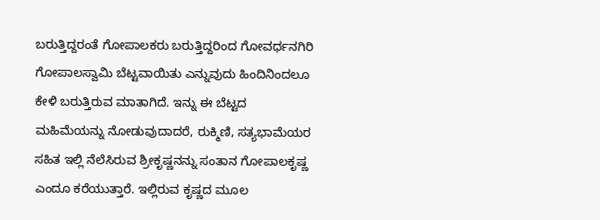ಬರುತ್ತಿದ್ದರಂತೆ ಗೋಪಾಲಕರು ಬರುತ್ತಿದ್ದರಿಂದ ಗೋವರ್ಧನಗಿರಿ ಗೋಪಾಲಸ್ವಾಮಿ ಬೆಟ್ಟವಾಯಿತು ಎನ್ನುವುದು ಹಿಂದಿನಿಂದಲೂ ಕೇಳಿ ಬರುತ್ತಿರುವ ಮಾತಾಗಿದೆ. ಇನ್ನು ಈ ಬೆಟ್ಟದ ಮಹಿಮೆಯನ್ನು ನೋಡುವುದಾದರೆ, ರುಕ್ಮಿಣಿ, ಸತ್ಯಭಾಮೆಯರ ಸಹಿತ ಇಲ್ಲಿ ನೆಲೆಸಿರುವ ಶ್ರೀಕೃಷ್ಣನನ್ನು ಸಂತಾನ ಗೋಪಾಲಕೃಷ್ಣ ಎಂದೂ ಕರೆಯುತ್ತಾರೆ. ಇಲ್ಲಿರುವ ಕೃಷ್ಣದ ಮೂಲ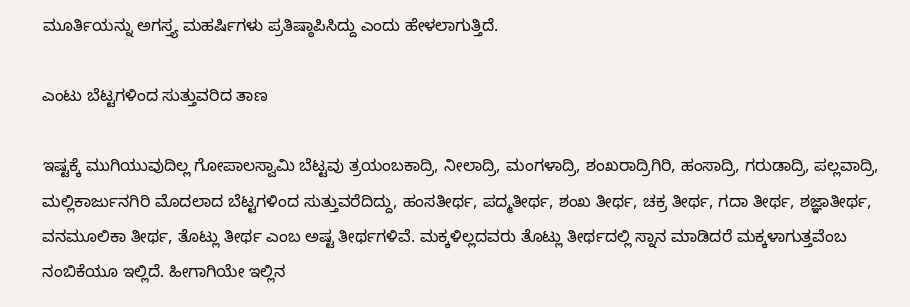ಮೂರ್ತಿಯನ್ನು ಅಗಸ್ತ್ಯ ಮಹರ್ಷಿಗಳು ಪ್ರತಿಷ್ಠಾಪಿಸಿದ್ದು ಎಂದು ಹೇಳಲಾಗುತ್ತಿದೆ.

ಎಂಟು ಬೆಟ್ಟಗಳಿಂದ ಸುತ್ತುವರಿದ ತಾಣ

ಇಷ್ಟಕ್ಕೆ ಮುಗಿಯುವುದಿಲ್ಲ ಗೋಪಾಲಸ್ವಾಮಿ ಬೆಟ್ಟವು ತ್ರಯಂಬಕಾದ್ರಿ, ನೀಲಾದ್ರಿ, ಮಂಗಳಾದ್ರಿ, ಶಂಖರಾದ್ರಿಗಿರಿ, ಹಂಸಾದ್ರಿ, ಗರುಡಾದ್ರಿ, ಪಲ್ಲವಾದ್ರಿ, ಮಲ್ಲಿಕಾರ್ಜುನಗಿರಿ ಮೊದಲಾದ ಬೆಟ್ಟಗಳಿಂದ ಸುತ್ತುವರೆದಿದ್ದು, ಹಂಸತೀರ್ಥ, ಪದ್ಮತೀರ್ಥ, ಶಂಖ ತೀರ್ಥ, ಚಕ್ರ ತೀರ್ಥ, ಗದಾ ತೀರ್ಥ, ಶಜ್ಞಾತೀರ್ಥ, ವನಮೂಲಿಕಾ ತೀರ್ಥ, ತೊಟ್ಲು ತೀರ್ಥ ಎಂಬ ಅಷ್ಟ ತೀರ್ಥಗಳಿವೆ. ಮಕ್ಕಳಿಲ್ಲದವರು ತೊಟ್ಲು ತೀರ್ಥದಲ್ಲಿ ಸ್ನಾನ ಮಾಡಿದರೆ ಮಕ್ಕಳಾಗುತ್ತವೆಂಬ ನಂಬಿಕೆಯೂ ಇಲ್ಲಿದೆ. ಹೀಗಾಗಿಯೇ ಇಲ್ಲಿನ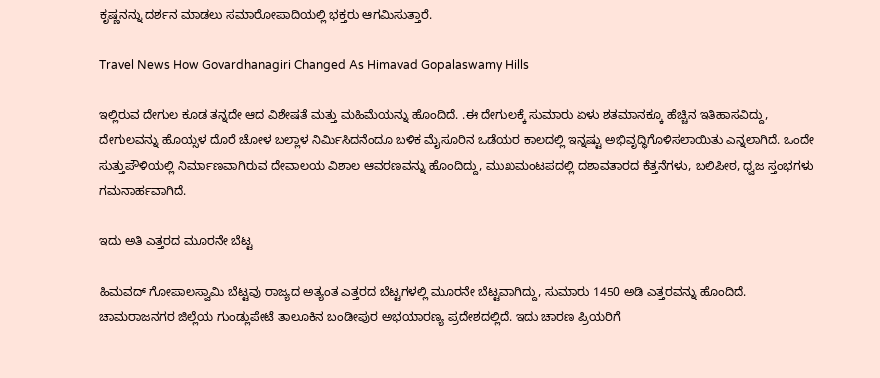ಕೃಷ್ಣನನ್ನು ದರ್ಶನ ಮಾಡಲು ಸಮಾರೋಪಾದಿಯಲ್ಲಿ ಭಕ್ತರು ಆಗಮಿಸುತ್ತಾರೆ.

Travel News How Govardhanagiri Changed As Himavad Gopalaswamy Hills

ಇಲ್ಲಿರುವ ದೇಗುಲ ಕೂಡ ತನ್ನದೇ ಆದ ವಿಶೇಷತೆ ಮತ್ತು ಮಹಿಮೆಯನ್ನು ಹೊಂದಿದೆ. .ಈ ದೇಗುಲಕ್ಕೆ ಸುಮಾರು ಏಳು ಶತಮಾನಕ್ಕೂ ಹೆಚ್ಚಿನ ಇತಿಹಾಸವಿದ್ದು, ದೇಗುಲವನ್ನು ಹೊಯ್ಸಳ ದೊರೆ ಚೋಳ ಬಲ್ಲಾಳ ನಿರ್ಮಿಸಿದನೆಂದೂ ಬಳಿಕ ಮೈಸೂರಿನ ಒಡೆಯರ ಕಾಲದಲ್ಲಿ ಇನ್ನಷ್ಟು ಅಭಿವೃದ್ಧಿಗೊಳಿಸಲಾಯಿತು ಎನ್ನಲಾಗಿದೆ. ಒಂದೇ ಸುತ್ತುಪೌಳಿಯಲ್ಲಿ ನಿರ್ಮಾಣವಾಗಿರುವ ದೇವಾಲಯ ವಿಶಾಲ ಆವರಣವನ್ನು ಹೊಂದಿದ್ದು, ಮುಖಮಂಟಪದಲ್ಲಿ ದಶಾವತಾರದ ಕೆತ್ತನೆಗಳು, ಬಲಿಪೀಠ, ಧ್ವಜ ಸ್ತಂಭಗಳು ಗಮನಾರ್ಹವಾಗಿದೆ.

ಇದು ಅತಿ ಎತ್ತರದ ಮೂರನೇ ಬೆಟ್ಟ

ಹಿಮವದ್‌ ಗೋಪಾಲಸ್ವಾಮಿ ಬೆಟ್ಟವು ರಾಜ್ಯದ ಅತ್ಯಂತ ಎತ್ತರದ ಬೆಟ್ಟಗಳಲ್ಲಿ ಮೂರನೇ ಬೆಟ್ಟವಾಗಿದ್ದು, ಸುಮಾರು 1450 ಅಡಿ ಎತ್ತರವನ್ನು ಹೊಂದಿದೆ. ಚಾಮರಾಜನಗರ ಜಿಲ್ಲೆಯ ಗುಂಡ್ಲುಪೇಟೆ ತಾಲೂಕಿನ ಬಂಡೀಪುರ ಅಭಯಾರಣ್ಯ ಪ್ರದೇಶದಲ್ಲಿದೆ. ಇದು ಚಾರಣ ಪ್ರಿಯರಿಗೆ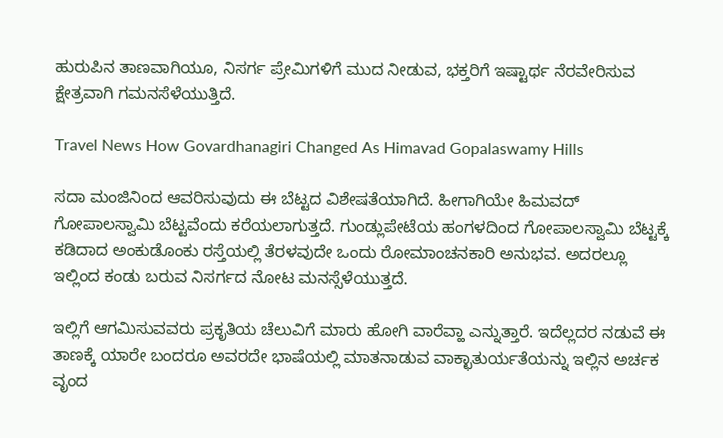ಹುರುಪಿನ ತಾಣವಾಗಿಯೂ, ನಿಸರ್ಗ ಪ್ರೇಮಿಗಳಿಗೆ ಮುದ ನೀಡುವ, ಭಕ್ತರಿಗೆ ಇಷ್ಟಾರ್ಥ ನೆರವೇರಿಸುವ ಕ್ಷೇತ್ರವಾಗಿ ಗಮನಸೆಳೆಯುತ್ತಿದೆ.

Travel News How Govardhanagiri Changed As Himavad Gopalaswamy Hills

ಸದಾ ಮಂಜಿನಿಂದ ಆವರಿಸುವುದು ಈ ಬೆಟ್ಟದ ವಿಶೇಷತೆಯಾಗಿದೆ. ಹೀಗಾಗಿಯೇ ಹಿಮವದ್ ಗೋಪಾಲಸ್ವಾಮಿ ಬೆಟ್ಟವೆಂದು ಕರೆಯಲಾಗುತ್ತದೆ. ಗುಂಡ್ಲುಪೇಟೆಯ ಹಂಗಳದಿಂದ ಗೋಪಾಲಸ್ವಾಮಿ ಬೆಟ್ಟಕ್ಕೆ ಕಡಿದಾದ ಅಂಕುಡೊಂಕು ರಸ್ತೆಯಲ್ಲಿ ತೆರಳವುದೇ ಒಂದು ರೋಮಾಂಚನಕಾರಿ ಅನುಭವ. ಅದರಲ್ಲೂ ಇಲ್ಲಿಂದ ಕಂಡು ಬರುವ ನಿಸರ್ಗದ ನೋಟ ಮನಸ್ಸೆಳೆಯುತ್ತದೆ.

ಇಲ್ಲಿಗೆ ಆಗಮಿಸುವವರು ಪ್ರಕೃತಿಯ ಚೆಲುವಿಗೆ ಮಾರು ಹೋಗಿ ವಾರೆವ್ಹಾ ಎನ್ನುತ್ತಾರೆ. ಇದೆಲ್ಲದರ ನಡುವೆ ಈ ತಾಣಕ್ಕೆ ಯಾರೇ ಬಂದರೂ ಅವರದೇ ಭಾಷೆಯಲ್ಲಿ ಮಾತನಾಡುವ ವಾಕ್ಛಾತುರ್ಯತೆಯನ್ನು ಇಲ್ಲಿನ ಅರ್ಚಕ ವೃಂದ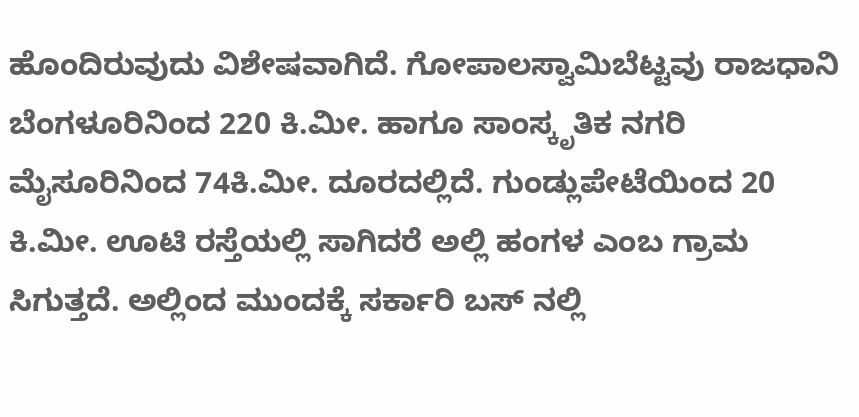ಹೊಂದಿರುವುದು ವಿಶೇಷವಾಗಿದೆ. ಗೋಪಾಲಸ್ವಾಮಿಬೆಟ್ಟವು ರಾಜಧಾನಿ ಬೆಂಗಳೂರಿನಿಂದ 220 ಕಿ.ಮೀ. ಹಾಗೂ ಸಾಂಸ್ಕೃತಿಕ ನಗರಿ ಮೈಸೂರಿನಿಂದ 74ಕಿ.ಮೀ. ದೂರದಲ್ಲಿದೆ. ಗುಂಡ್ಲುಪೇಟೆಯಿಂದ 20 ಕಿ.ಮೀ. ಊಟಿ ರಸ್ತೆಯಲ್ಲಿ ಸಾಗಿದರೆ ಅಲ್ಲಿ ಹಂಗಳ ಎಂಬ ಗ್ರಾಮ ಸಿಗುತ್ತದೆ. ಅಲ್ಲಿಂದ ಮುಂದಕ್ಕೆ ಸರ್ಕಾರಿ ಬಸ್ ನಲ್ಲಿ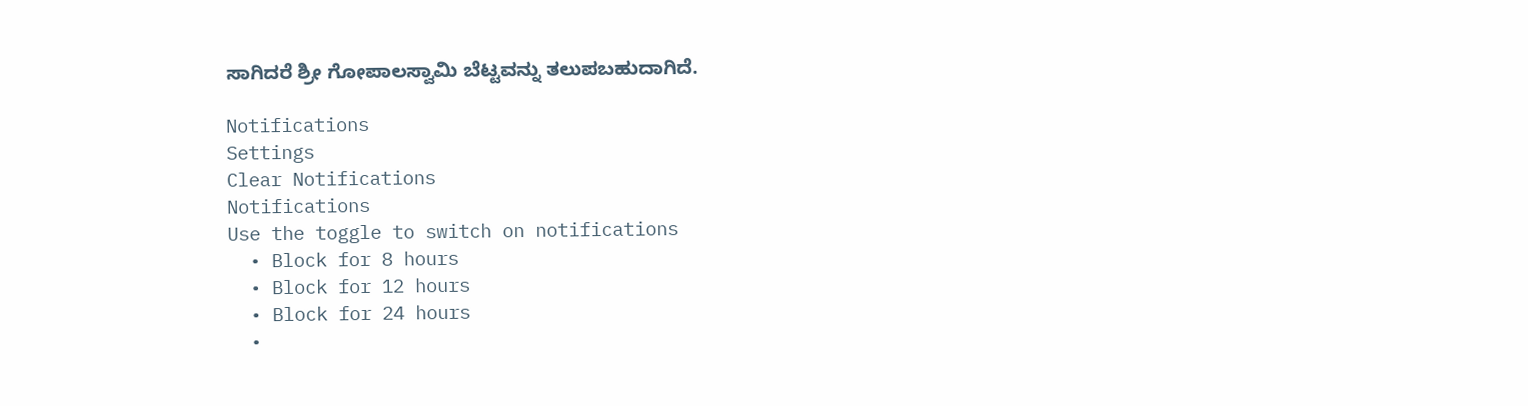ಸಾಗಿದರೆ ಶ್ರೀ ಗೋಪಾಲಸ್ವಾಮಿ ಬೆಟ್ಟವನ್ನು ತಲುಪಬಹುದಾಗಿದೆ.

Notifications
Settings
Clear Notifications
Notifications
Use the toggle to switch on notifications
  • Block for 8 hours
  • Block for 12 hours
  • Block for 24 hours
  •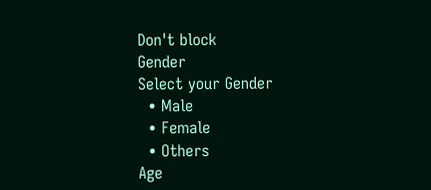Don't block
Gender
Select your Gender
  • Male
  • Female
  • Others
Age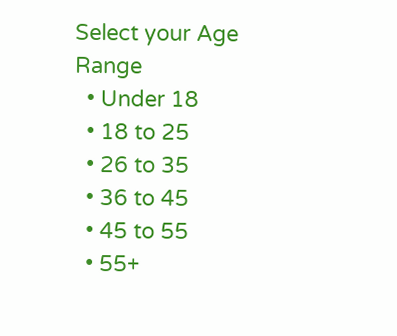Select your Age Range
  • Under 18
  • 18 to 25
  • 26 to 35
  • 36 to 45
  • 45 to 55
  • 55+